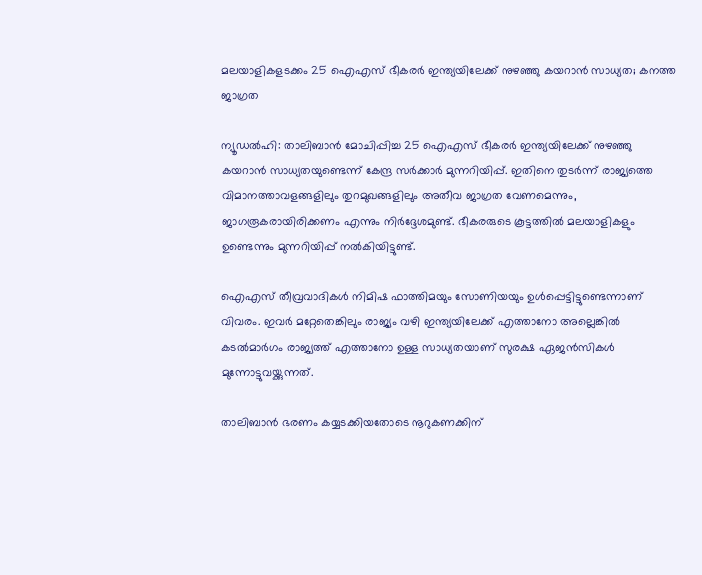മലയാളികളടക്കം 25 ഐഎസ് ഭീകരര്‍ ഇന്ത്യയിലേക്ക് നുഴഞ്ഞു കയറാന്‍ സാധ്യത; കനത്ത ജാഗ്രത

ന്യൂഡല്‍ഹി: താലിബാന്‍ മോചിപ്പിച്ച 25 ഐഎസ് ഭീകരര്‍ ഇന്ത്യയിലേക്ക് നുഴഞ്ഞു കയറാന്‍ സാധ്യതയുണ്ടെന്ന് കേന്ദ്ര സര്‍ക്കാര്‍ മുന്നറിയിപ്പ്. ഇതിനെ തുടര്‍ന്ന് രാജ്യത്തെ വിമാനത്താവളങ്ങളിലും തുറമുഖങ്ങളിലും അതീവ ജാഗ്രത വേണമെന്നും, ജാഗരൂകരായിരിക്കണം എന്നും നിര്‍ദ്ദേശമുണ്ട്. ഭീകരരുടെ കൂട്ടത്തില്‍ മലയാളികളും ഉണ്ടെന്നും മുന്നറിയിപ്പ് നല്‍കിയിട്ടുണ്ട്.

ഐഎസ് തീവ്രവാദികള്‍ നിമിഷ ഫാത്തിമയും സോണിയയും ഉള്‍പ്പെട്ടിട്ടുണ്ടെന്നാണ് വിവരം. ഇവര്‍ മറ്റേതെങ്കിലും രാജ്യം വഴി ഇന്ത്യയിലേക്ക് എത്താനോ അല്ലെങ്കില്‍ കടല്‍മാര്‍ഗം രാജ്യത്ത് എത്താനോ ഉള്ള സാധ്യതയാണ് സുരക്ഷ ഏജന്‍സികള്‍ മുന്നോട്ടുവയ്ക്കുന്നത്.

താലിബാന്‍ ഭരണം കയ്യടക്കിയതോടെ നൂറുകണക്കിന്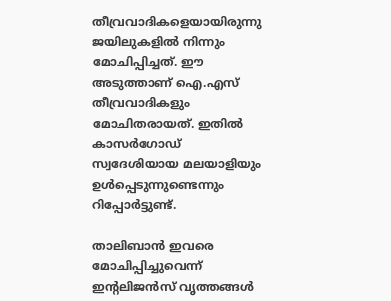തീവ്രവാദികളെയായിരുന്നു ജയിലുകളില്‍ നിന്നും മോചിപ്പിച്ചത്. ഈ അടുത്താണ് ഐ.എസ് തീവ്രവാദികളും മോചിതരായത്. ഇതില്‍ കാസര്‍ഗോഡ് സ്വദേശിയായ മലയാളിയും ഉള്‍പ്പെടുന്നുണ്ടെന്നും റിപ്പോര്‍ട്ടുണ്ട്.

താലിബാന്‍ ഇവരെ മോചിപ്പിച്ചുവെന്ന് ഇന്റലിജന്‍സ് വൃത്തങ്ങള്‍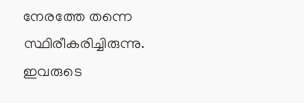നേരത്തേ തന്നെ സ്ഥിരീകരിച്ചിരുന്നു. ഇവരുടെ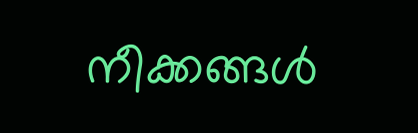നീക്കങ്ങള്‍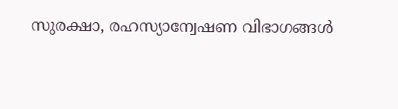സുരക്ഷാ, രഹസ്യാന്വേഷണ വിഭാഗങ്ങള്‍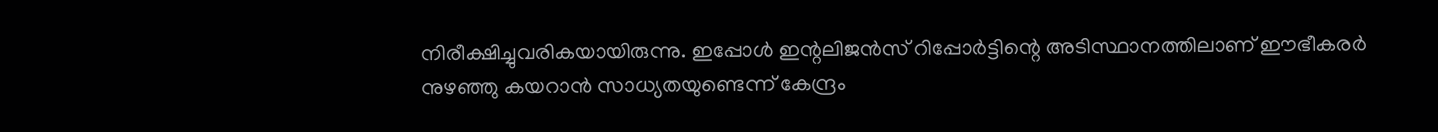നിരീക്ഷിച്ചുവരികയായിരുന്നു. ഇപ്പോള്‍ ഇന്റലിജന്‍സ് റിപ്പോര്‍ട്ടിന്റെ അടിസ്ഥാനത്തിലാണ് ഈഭീകരര്‍ നുഴഞ്ഞു കയറാന്‍ സാധ്യതയുണ്ടെന്ന് കേന്ദ്രം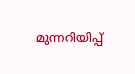മുന്നറിയിപ്പ്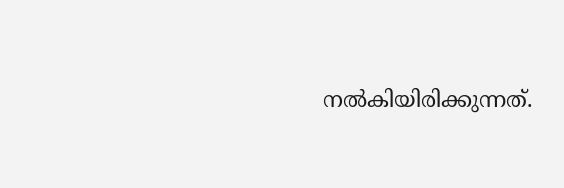നല്‍കിയിരിക്കുന്നത്.